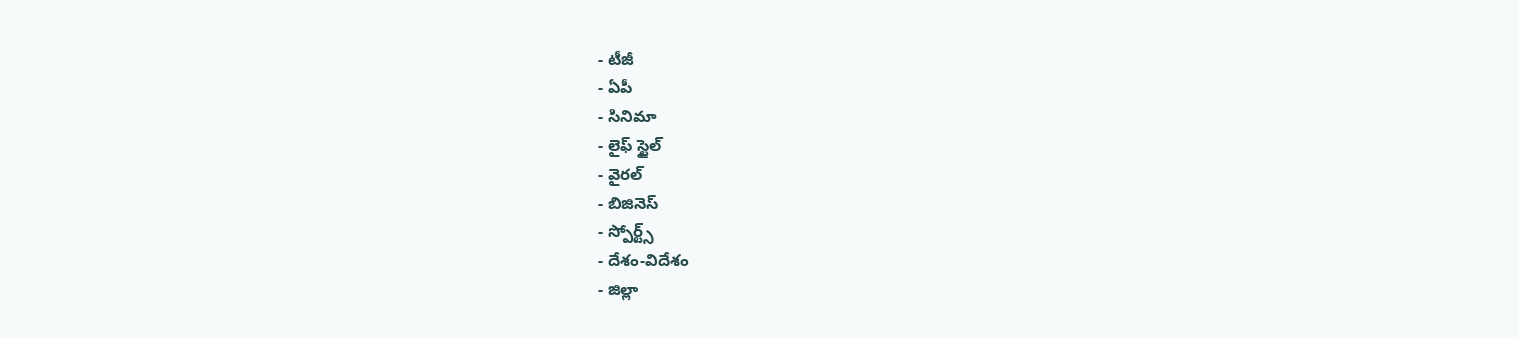- టీజీ
- ఏపీ
- సినిమా
- లైఫ్ స్టైల్
- వైరల్
- బిజినెస్
- స్పోర్ట్స్
- దేశం-విదేశం
- జిల్లా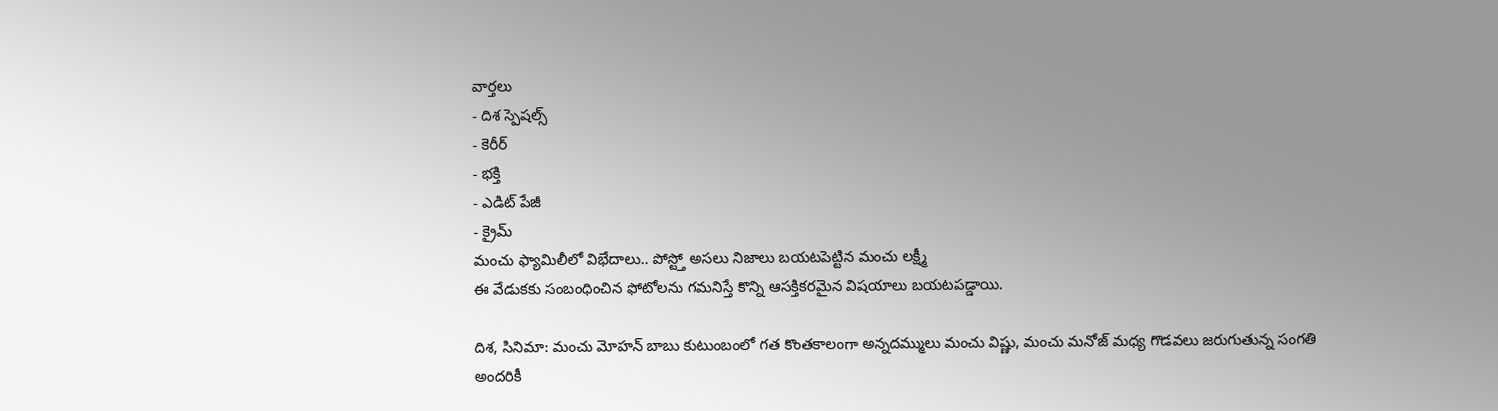వార్తలు
- దిశ స్పెషల్స్
- కెరీర్
- భక్తి
- ఎడిట్ పేజీ
- క్రైమ్
మంచు ఫ్యామిలీలో విభేదాలు.. పోస్ట్తో అసలు నిజాలు బయటపెట్టిన మంచు లక్ష్మీ
ఈ వేడుకకు సంబంధించిన ఫోటోలను గమనిస్తే కొన్ని ఆసక్తికరమైన విషయాలు బయటపడ్డాయి.

దిశ, సినిమా: మంచు మోహన్ బాబు కుటుంబంలో గత కొంతకాలంగా అన్నదమ్ములు మంచు విష్ణు, మంచు మనోజ్ మధ్య గొడవలు జరుగుతున్న సంగతి అందరికీ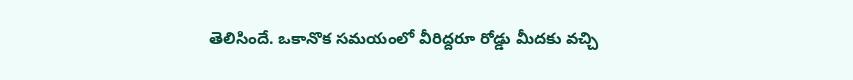తెలిసిందే. ఒకానొక సమయంలో వీరిద్దరూ రోడ్డు మీదకు వచ్చి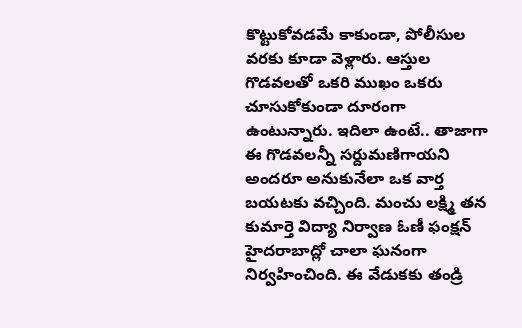కొట్టుకోవడమే కాకుండా, పోలీసుల వరకు కూడా వెళ్లారు. ఆస్తుల గొడవలతో ఒకరి ముఖం ఒకరు చూసుకోకుండా దూరంగా ఉంటున్నారు. ఇదిలా ఉంటే.. తాజాగా ఈ గొడవలన్నీ సర్దుమణిగాయని అందరూ అనుకునేలా ఒక వార్త బయటకు వచ్చింది. మంచు లక్ష్మి తన కుమార్తె విద్యా నిర్వాణ ఓణీ ఫంక్షన్ హైదరాబాద్లో చాలా ఘనంగా నిర్వహించింది. ఈ వేడుకకు తండ్రి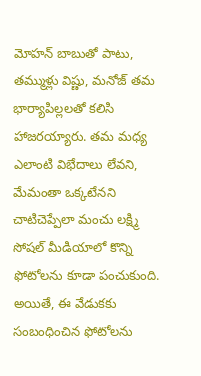మోహన్ బాబుతో పాటు, తమ్ముళ్లు విష్ణు, మనోజ్ తమ భార్యాపిల్లలతో కలిసి హాజరయ్యారు. తమ మధ్య ఎలాంటి విభేదాలు లేవని, మేమంతా ఒక్కటేనని చాటిచెప్పేలా మంచు లక్ష్మి సోషల్ మీడియాలో కొన్ని ఫోటోలను కూడా పంచుకుంది.
అయితే, ఈ వేడుకకు సంబంధించిన ఫోటోలను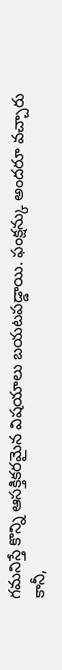గమనిస్తే కొన్ని ఆసక్తికరమైన విషయాలు బయటపడ్డాయి. ఫంక్షన్కు అందరూ వచ్చారు కానీ,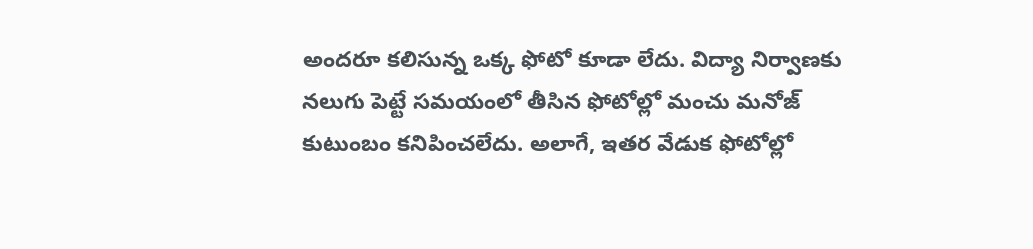అందరూ కలిసున్న ఒక్క ఫోటో కూడా లేదు. విద్యా నిర్వాణకు నలుగు పెట్టే సమయంలో తీసిన ఫోటోల్లో మంచు మనోజ్ కుటుంబం కనిపించలేదు. అలాగే, ఇతర వేడుక ఫోటోల్లో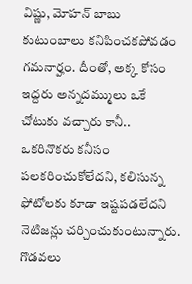విష్ణు, మోహన్ బాబు కుటుంబాలు కనిపించకపోవడం గమనార్హం. దీంతో, అక్క కోసం ఇద్దరు అన్నదమ్ములు ఒకే చోటుకు వచ్చారు కానీ.. ఒకరినొకరు కనీసం పలకరించుకోలేదని, కలిసున్న ఫోటోలకు కూడా ఇష్టపడలేదని నెటిజన్లు చర్చించుకుంటున్నారు. గొడవలు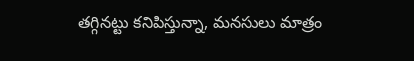తగ్గినట్టు కనిపిస్తున్నా, మనసులు మాత్రం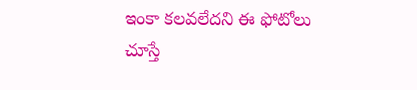ఇంకా కలవలేదని ఈ ఫోటోలు చూస్తే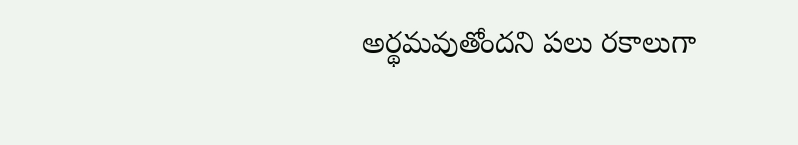అర్థమవుతోందని పలు రకాలుగా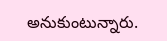అనుకుంటున్నారు.